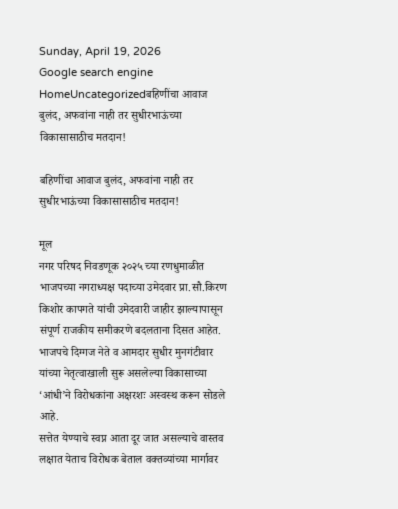Sunday, April 19, 2026
Google search engine
HomeUncategorizedबहिणींचा आवाज बुलंद, अफवांना नाही तर सुधीरभाऊंच्या विकासासाठीच मतदान!

बहिणींचा आवाज बुलंद, अफवांना नाही तर सुधीरभाऊंच्या विकासासाठीच मतदान!

मूल
नगर परिषद निवडणूक २०२५ च्या रणधुमाळीत भाजपच्या नगराध्यक्ष पदाच्या उमेदवार प्रा.सौ.किरण किशोर कापगते यांची उमेदवारी जाहीर झाल्यापासून संपूर्ण राजकीय समीकरणे बदलताना दिसत आहेत. भाजपचे दिग्गज नेते व आमदार सुधीर मुनगंटीवार यांच्या नेतृत्वाखाली सुरू असलेल्या विकासाच्या ‘आंधी’ने विरोधकांना अक्षरशः अस्वस्थ करून सोडले आहे.
सत्तेत येण्याचे स्वप्न आता दूर जात असल्याचे वास्तव लक्षात येताच विरोधक बेताल वक्तव्यांच्या मार्गावर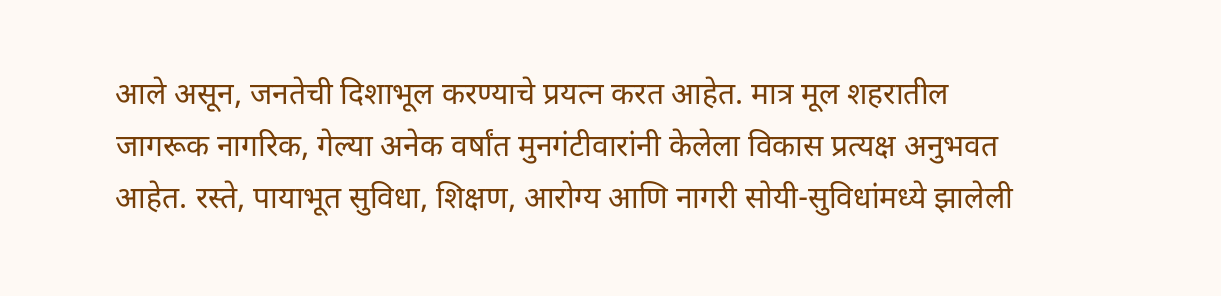आले असून, जनतेची दिशाभूल करण्याचे प्रयत्न करत आहेत. मात्र मूल शहरातील जागरूक नागरिक, गेल्या अनेक वर्षांत मुनगंटीवारांनी केलेला विकास प्रत्यक्ष अनुभवत आहेत. रस्ते, पायाभूत सुविधा, शिक्षण, आरोग्य आणि नागरी सोयी-सुविधांमध्ये झालेली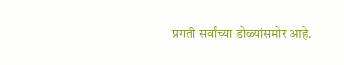प्रगती सर्वांच्या डोळ्यांसमोर आहे.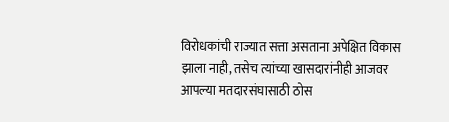विरोधकांची राज्यात सत्ता असताना अपेक्षित विकास झाला नाही, तसेच त्यांच्या खासदारांनीही आजवर आपल्या मतदारसंघासाठी ठोस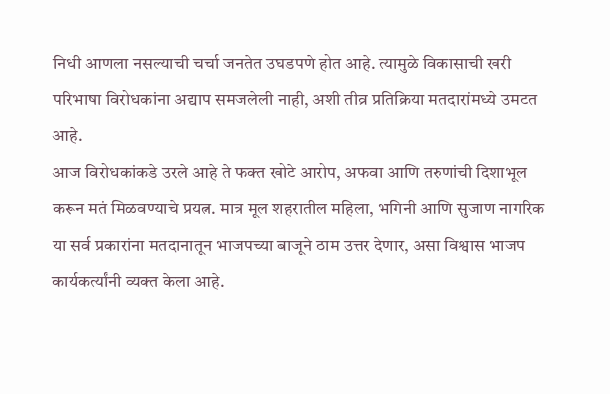निधी आणला नसल्याची चर्चा जनतेत उघडपणे होत आहे. त्यामुळे विकासाची खरी परिभाषा विरोधकांना अद्याप समजलेली नाही, अशी तीव्र प्रतिक्रिया मतदारांमध्ये उमटत आहे.
आज विरोधकांकडे उरले आहे ते फक्त खोटे आरोप, अफवा आणि तरुणांची दिशाभूल करून मतं मिळवण्याचे प्रयत्न. मात्र मूल शहरातील महिला, भगिनी आणि सुजाण नागरिक या सर्व प्रकारांना मतदानातून भाजपच्या बाजूने ठाम उत्तर देणार, असा विश्वास भाजप कार्यकर्त्यांनी व्यक्त केला आहे.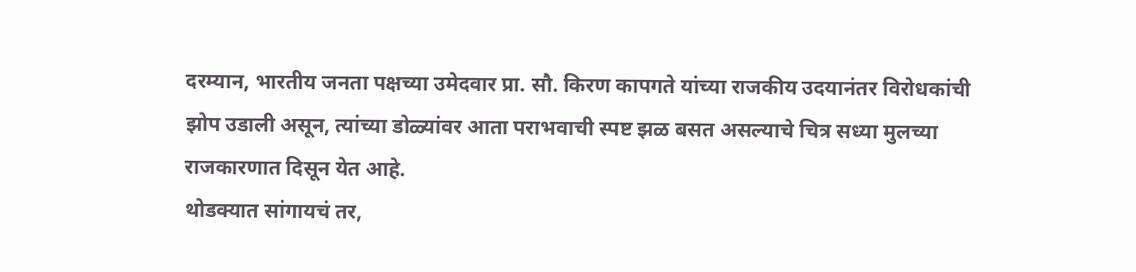दरम्यान, भारतीय जनता पक्षच्या उमेदवार प्रा. सौ. किरण कापगते यांच्या राजकीय उदयानंतर विरोधकांची झोप उडाली असून, त्यांच्या डोळ्यांवर आता पराभवाची स्पष्ट झळ बसत असल्याचे चित्र सध्या मुलच्या राजकारणात दिसून येत आहे.
थोडक्यात सांगायचं तर,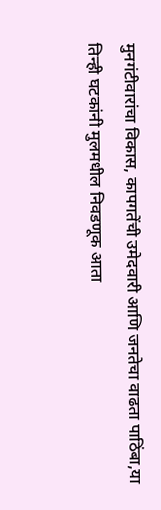मुनगंटीवारांचा विकास, कापगतेंची उमेदवारी आणि जनतेचा वाढता पाठिंबा,या तिन्ही घटकांनी मुलमधील निवडणूक आता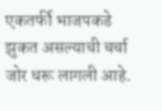एकतर्फी भाजपकडे झुकत असल्याची चर्चा जोर धरू लागली आहे.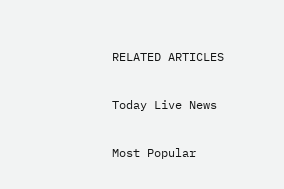RELATED ARTICLES

Today Live News

Most Popular